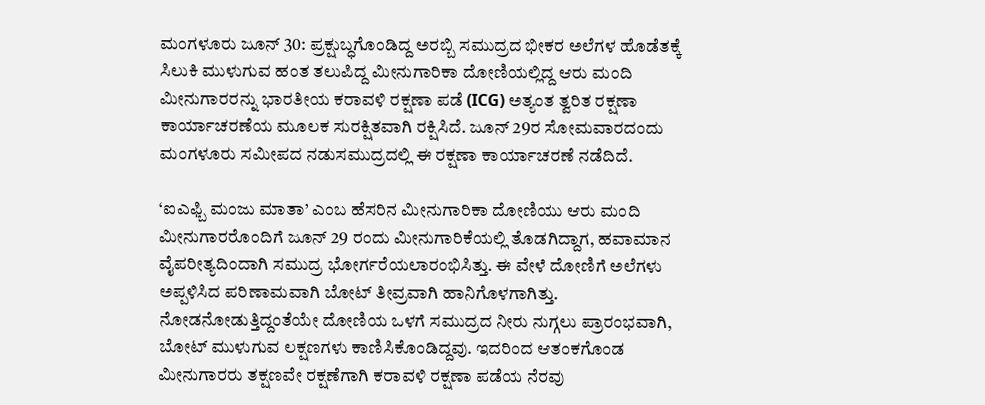ಮಂಗಳೂರು ಜೂನ್ 30: ಪ್ರಕ್ಷುಬ್ಧಗೊಂಡಿದ್ದ ಅರಬ್ಬಿ ಸಮುದ್ರದ ಭೀಕರ ಅಲೆಗಳ ಹೊಡೆತಕ್ಕೆ ಸಿಲುಕಿ ಮುಳುಗುವ ಹಂತ ತಲುಪಿದ್ದ ಮೀನುಗಾರಿಕಾ ದೋಣಿಯಲ್ಲಿದ್ದ ಆರು ಮಂದಿ ಮೀನುಗಾರರನ್ನು ಭಾರತೀಯ ಕರಾವಳಿ ರಕ್ಷಣಾ ಪಡೆ (ICG) ಅತ್ಯಂತ ತ್ವರಿತ ರಕ್ಷಣಾ ಕಾರ್ಯಾಚರಣೆಯ ಮೂಲಕ ಸುರಕ್ಷಿತವಾಗಿ ರಕ್ಷಿಸಿದೆ. ಜೂನ್ 29ರ ಸೋಮವಾರದಂದು ಮಂಗಳೂರು ಸಮೀಪದ ನಡುಸಮುದ್ರದಲ್ಲಿ ಈ ರಕ್ಷಣಾ ಕಾರ್ಯಾಚರಣೆ ನಡೆದಿದೆ.

‘ಐಎಫ್ಬಿ ಮಂಜು ಮಾತಾ’ ಎಂಬ ಹೆಸರಿನ ಮೀನುಗಾರಿಕಾ ದೋಣಿಯು ಆರು ಮಂದಿ ಮೀನುಗಾರರೊಂದಿಗೆ ಜೂನ್ 29 ರಂದು ಮೀನುಗಾರಿಕೆಯಲ್ಲಿ ತೊಡಗಿದ್ದಾಗ, ಹವಾಮಾನ ವೈಪರೀತ್ಯದಿಂದಾಗಿ ಸಮುದ್ರ ಭೋರ್ಗರೆಯಲಾರಂಭಿಸಿತ್ತು. ಈ ವೇಳೆ ದೋಣಿಗೆ ಅಲೆಗಳು ಅಪ್ಪಳಿಸಿದ ಪರಿಣಾಮವಾಗಿ ಬೋಟ್ ತೀವ್ರವಾಗಿ ಹಾನಿಗೊಳಗಾಗಿತ್ತು. ನೋಡನೋಡುತ್ತಿದ್ದಂತೆಯೇ ದೋಣಿಯ ಒಳಗೆ ಸಮುದ್ರದ ನೀರು ನುಗ್ಗಲು ಪ್ರಾರಂಭವಾಗಿ, ಬೋಟ್ ಮುಳುಗುವ ಲಕ್ಷಣಗಳು ಕಾಣಿಸಿಕೊಂಡಿದ್ದವು. ಇದರಿಂದ ಆತಂಕಗೊಂಡ ಮೀನುಗಾರರು ತಕ್ಷಣವೇ ರಕ್ಷಣೆಗಾಗಿ ಕರಾವಳಿ ರಕ್ಷಣಾ ಪಡೆಯ ನೆರವು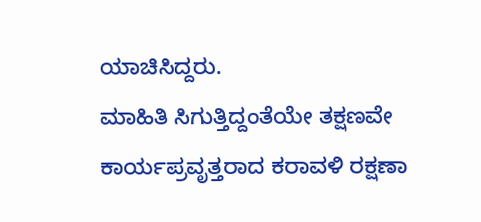ಯಾಚಿಸಿದ್ದರು.
ಮಾಹಿತಿ ಸಿಗುತ್ತಿದ್ದಂತೆಯೇ ತಕ್ಷಣವೇ ಕಾರ್ಯಪ್ರವೃತ್ತರಾದ ಕರಾವಳಿ ರಕ್ಷಣಾ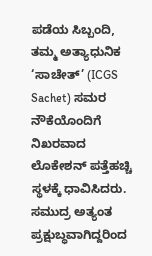ಪಡೆಯ ಸಿಬ್ಬಂದಿ, ತಮ್ಮ ಅತ್ಯಾಧುನಿಕ ‘ಸಾಚೇತ್’ (ICGS Sachet) ಸಮರ ನೌಕೆಯೊಂದಿಗೆ ನಿಖರವಾದ ಲೊಕೇಶನ್ ಪತ್ತೆಹಚ್ಚಿ ಸ್ಥಳಕ್ಕೆ ಧಾವಿಸಿದರು. ಸಮುದ್ರ ಅತ್ಯಂತ ಪ್ರಕ್ಷುಬ್ಧವಾಗಿದ್ದರಿಂದ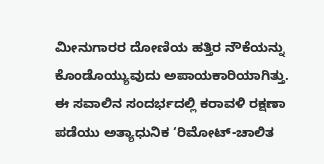ಮೀನುಗಾರರ ದೋಣಿಯ ಹತ್ತಿರ ನೌಕೆಯನ್ನು ಕೊಂಡೊಯ್ಯುವುದು ಅಪಾಯಕಾರಿಯಾಗಿತ್ತು. ಈ ಸವಾಲಿನ ಸಂದರ್ಭದಲ್ಲಿ ಕರಾವಳಿ ರಕ್ಷಣಾ ಪಡೆಯು ಅತ್ಯಾಧುನಿಕ ‘ರಿಮೋಟ್-ಚಾಲಿತ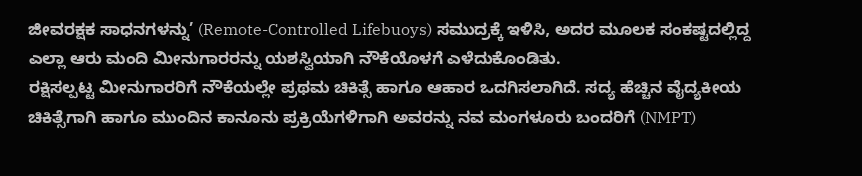ಜೀವರಕ್ಷಕ ಸಾಧನಗಳನ್ನು’ (Remote-Controlled Lifebuoys) ಸಮುದ್ರಕ್ಕೆ ಇಳಿಸಿ, ಅದರ ಮೂಲಕ ಸಂಕಷ್ಟದಲ್ಲಿದ್ದ ಎಲ್ಲಾ ಆರು ಮಂದಿ ಮೀನುಗಾರರನ್ನು ಯಶಸ್ವಿಯಾಗಿ ನೌಕೆಯೊಳಗೆ ಎಳೆದುಕೊಂಡಿತು.
ರಕ್ಷಿಸಲ್ಪಟ್ಟ ಮೀನುಗಾರರಿಗೆ ನೌಕೆಯಲ್ಲೇ ಪ್ರಥಮ ಚಿಕಿತ್ಸೆ ಹಾಗೂ ಆಹಾರ ಒದಗಿಸಲಾಗಿದೆ. ಸದ್ಯ ಹೆಚ್ಚಿನ ವೈದ್ಯಕೀಯ ಚಿಕಿತ್ಸೆಗಾಗಿ ಹಾಗೂ ಮುಂದಿನ ಕಾನೂನು ಪ್ರಕ್ರಿಯೆಗಳಿಗಾಗಿ ಅವರನ್ನು ನವ ಮಂಗಳೂರು ಬಂದರಿಗೆ (NMPT)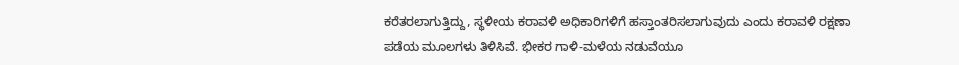ಕರೆತರಲಾಗುತ್ತಿದ್ದು, ಸ್ಥಳೀಯ ಕರಾವಳಿ ಅಧಿಕಾರಿಗಳಿಗೆ ಹಸ್ತಾಂತರಿಸಲಾಗುವುದು ಎಂದು ಕರಾವಳಿ ರಕ್ಷಣಾ ಪಡೆಯ ಮೂಲಗಳು ತಿಳಿಸಿವೆ. ಭೀಕರ ಗಾಳಿ-ಮಳೆಯ ನಡುವೆಯೂ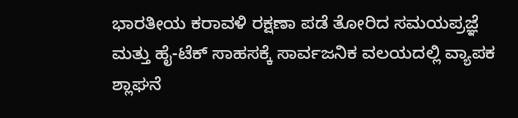ಭಾರತೀಯ ಕರಾವಳಿ ರಕ್ಷಣಾ ಪಡೆ ತೋರಿದ ಸಮಯಪ್ರಜ್ಞೆ ಮತ್ತು ಹೈ-ಟೆಕ್ ಸಾಹಸಕ್ಕೆ ಸಾರ್ವಜನಿಕ ವಲಯದಲ್ಲಿ ವ್ಯಾಪಕ ಶ್ಲಾಘನೆ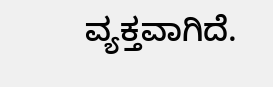ವ್ಯಕ್ತವಾಗಿದೆ.